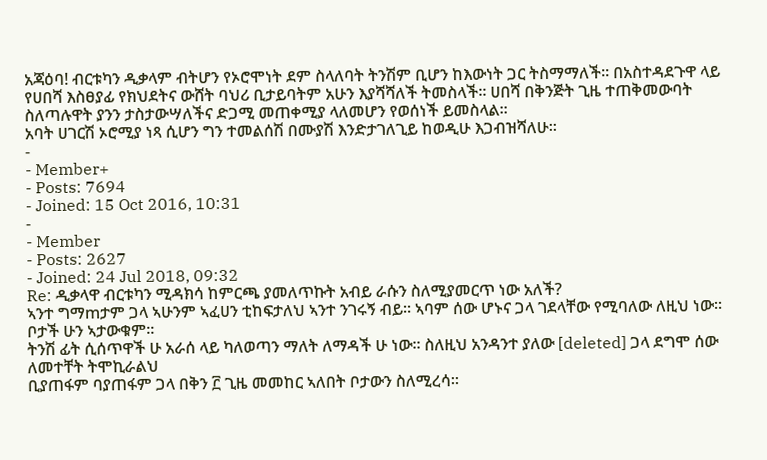አጃዕባ! ብርቱካን ዲቃላም ብትሆን የኦሮሞነት ደም ስላለባት ትንሽም ቢሆን ከእውነት ጋር ትስማማለች፡፡ በአስተዳደጉዋ ላይ የሀበሻ እስፀያፊ የክህደትና ውሸት ባህሪ ቢታይባትም አሁን እያሻሻለች ትመስላች፡፡ ሀበሻ በቅንጅት ጊዜ ተጠቅመውባት ስለጣሉዋት ያንን ታስታውሣለችና ድጋሚ መጠቀሚያ ላለመሆን የወሰነች ይመስላል፡፡
አባት ሀገርሽ ኦሮሚያ ነጻ ሲሆን ግን ተመልሰሽ በሙያሽ እንድታገለጊይ ከወዲሁ እጋብዝሻለሁ፡፡
-
- Member+
- Posts: 7694
- Joined: 15 Oct 2016, 10:31
-
- Member
- Posts: 2627
- Joined: 24 Jul 2018, 09:32
Re: ዲቃላዋ ብርቱካን ሚዳክሳ ከምርጫ ያመለጥኩት አብይ ራሱን ስለሚያመርጥ ነው አለች?
ኣንተ ግማmታም ጋላ ኣሁንም ኣፈሀን ቲከፍታለህ ኣንተ ንገሩኝ ብይ። ኣባም ሰው ሆኑና ጋላ ገደላቸው የሚባለው ለዚህ ነው። ቦታች ሁን ኣታውቁም።
ትንሽ ፊት ሲሰጥዋች ሁ አራሰ ላይ ካለወጣን ማለት ለማዳች ሁ ነው። ስለዚህ አንዳንተ ያለው [deleted] ጋላ ደግሞ ሰው ለመተቸት ትሞኪራልህ
ቢያጠፋም ባያጠፋም ጋላ በቅን ፫ ጊዜ መመከር ኣለበት ቦታውን ስለሚረሳ።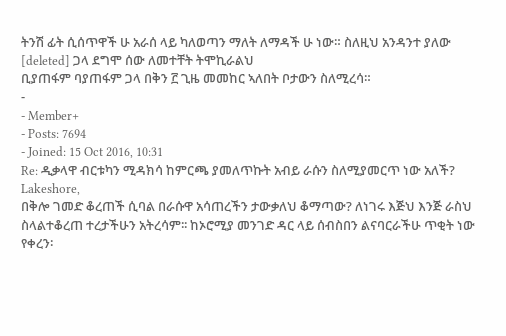ትንሽ ፊት ሲሰጥዋች ሁ አራሰ ላይ ካለወጣን ማለት ለማዳች ሁ ነው። ስለዚህ አንዳንተ ያለው [deleted] ጋላ ደግሞ ሰው ለመተቸት ትሞኪራልህ
ቢያጠፋም ባያጠፋም ጋላ በቅን ፫ ጊዜ መመከር ኣለበት ቦታውን ስለሚረሳ።
-
- Member+
- Posts: 7694
- Joined: 15 Oct 2016, 10:31
Re: ዲቃላዋ ብርቱካን ሚዳክሳ ከምርጫ ያመለጥኩት አብይ ራሱን ስለሚያመርጥ ነው አለች?
Lakeshore,
በቅሎ ገመድ ቆረጠች ሲባል በራሱዋ አሳጠረችን ታውቃለህ ቆማጣው? ለነገሩ እጅህ እንጅ ራስህ ስላልተቆረጠ ተረታችሁን አትረሳም፡፡ ከኦሮሚያ መንገድ ዳር ላይ ሰብስበን ልናባርራችሁ ጥቂት ነው የቀረን፡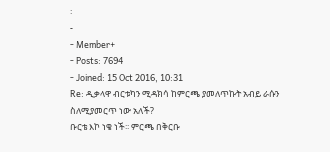፡
-
- Member+
- Posts: 7694
- Joined: 15 Oct 2016, 10:31
Re: ዲቃላዋ ብርቱካን ሚዳክሳ ከምርጫ ያመለጥኩት አብይ ራሱን ስለሚያመርጥ ነው አለች?
ቡርቴ እኮ ነቄ ነች፡፡ ምርጫ በቅርቡ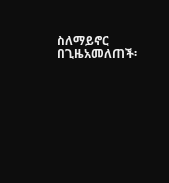ስለማይኖር በጊዜአመለጠች፡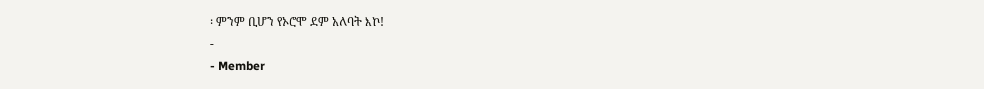፡ ምንም ቢሆን የኦሮሞ ደም አለባት እኮ!
-
- Member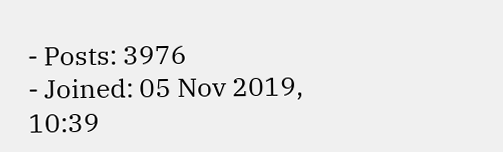- Posts: 3976
- Joined: 05 Nov 2019, 10:39